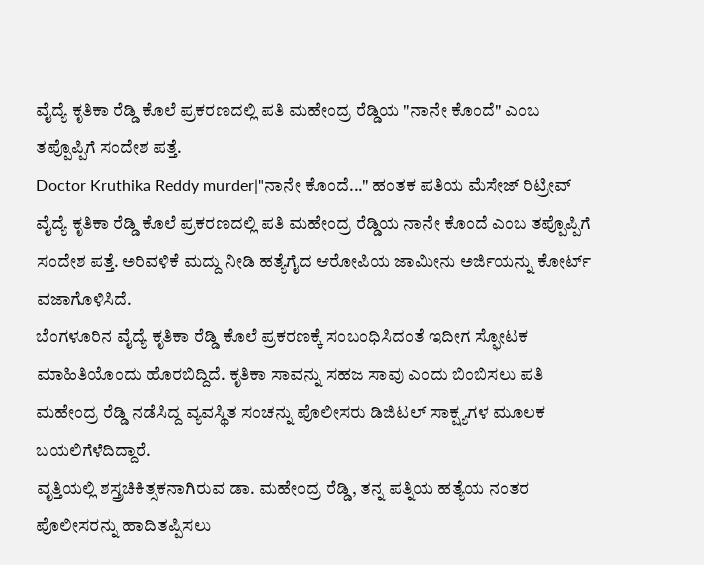ವೈದ್ಯೆ ಕೃತಿಕಾ ರೆಡ್ಡಿ ಕೊಲೆ ಪ್ರಕರಣದಲ್ಲಿ ಪತಿ ಮಹೇಂದ್ರ ರೆಡ್ಡಿಯ "ನಾನೇ ಕೊಂದೆ" ಎಂಬ ತಪ್ಪೊಪ್ಪಿಗೆ ಸಂದೇಶ ಪತ್ತೆ.
Doctor Kruthika Reddy murder|"ನಾನೇ ಕೊಂದೆ..." ಹಂತಕ ಪತಿಯ ಮೆಸೇಜ್ ರಿಟ್ರೀವ್
ವೈದ್ಯೆ ಕೃತಿಕಾ ರೆಡ್ಡಿ ಕೊಲೆ ಪ್ರಕರಣದಲ್ಲಿ ಪತಿ ಮಹೇಂದ್ರ ರೆಡ್ಡಿಯ ನಾನೇ ಕೊಂದೆ ಎಂಬ ತಪ್ಪೊಪ್ಪಿಗೆ ಸಂದೇಶ ಪತ್ತೆ. ಅರಿವಳಿಕೆ ಮದ್ದು ನೀಡಿ ಹತ್ಯೆಗೈದ ಆರೋಪಿಯ ಜಾಮೀನು ಅರ್ಜಿಯನ್ನು ಕೋರ್ಟ್ ವಜಾಗೊಳಿಸಿದೆ.
ಬೆಂಗಳೂರಿನ ವೈದ್ಯೆ ಕೃತಿಕಾ ರೆಡ್ಡಿ ಕೊಲೆ ಪ್ರಕರಣಕ್ಕೆ ಸಂಬಂಧಿಸಿದಂತೆ ಇದೀಗ ಸ್ಫೋಟಕ ಮಾಹಿತಿಯೊಂದು ಹೊರಬಿದ್ದಿದೆ. ಕೃತಿಕಾ ಸಾವನ್ನು ಸಹಜ ಸಾವು ಎಂದು ಬಿಂಬಿಸಲು ಪತಿ ಮಹೇಂದ್ರ ರೆಡ್ಡಿ ನಡೆಸಿದ್ದ ವ್ಯವಸ್ಥಿತ ಸಂಚನ್ನು ಪೊಲೀಸರು ಡಿಜಿಟಲ್ ಸಾಕ್ಷ್ಯಗಳ ಮೂಲಕ ಬಯಲಿಗೆಳೆದಿದ್ದಾರೆ.
ವೃತ್ತಿಯಲ್ಲಿ ಶಸ್ತ್ರಚಿಕಿತ್ಸಕನಾಗಿರುವ ಡಾ. ಮಹೇಂದ್ರ ರೆಡ್ಡಿ, ತನ್ನ ಪತ್ನಿಯ ಹತ್ಯೆಯ ನಂತರ ಪೊಲೀಸರನ್ನು ಹಾದಿತಪ್ಪಿಸಲು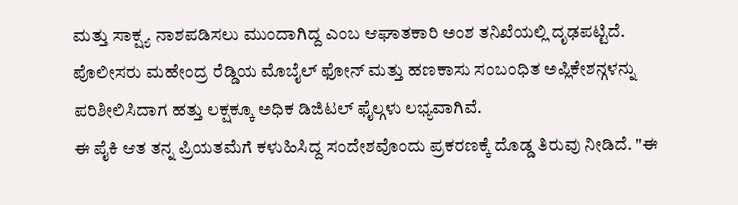ಮತ್ತು ಸಾಕ್ಷ್ಯ ನಾಶಪಡಿಸಲು ಮುಂದಾಗಿದ್ದ ಎಂಬ ಆಘಾತಕಾರಿ ಅಂಶ ತನಿಖೆಯಲ್ಲಿ ದೃಢಪಟ್ಟಿದೆ. ಪೊಲೀಸರು ಮಹೇಂದ್ರ ರೆಡ್ಡಿಯ ಮೊಬೈಲ್ ಫೋನ್ ಮತ್ತು ಹಣಕಾಸು ಸಂಬಂಧಿತ ಅಪ್ಲಿಕೇಶನ್ಗಳನ್ನು ಪರಿಶೀಲಿಸಿದಾಗ ಹತ್ತು ಲಕ್ಷಕ್ಕೂ ಅಧಿಕ ಡಿಜಿಟಲ್ ಫೈಲ್ಗಳು ಲಭ್ಯವಾಗಿವೆ.
ಈ ಪೈಕಿ ಆತ ತನ್ನ ಪ್ರಿಯತಮೆಗೆ ಕಳುಹಿಸಿದ್ದ ಸಂದೇಶವೊಂದು ಪ್ರಕರಣಕ್ಕೆ ದೊಡ್ಡ ತಿರುವು ನೀಡಿದೆ. "ಈ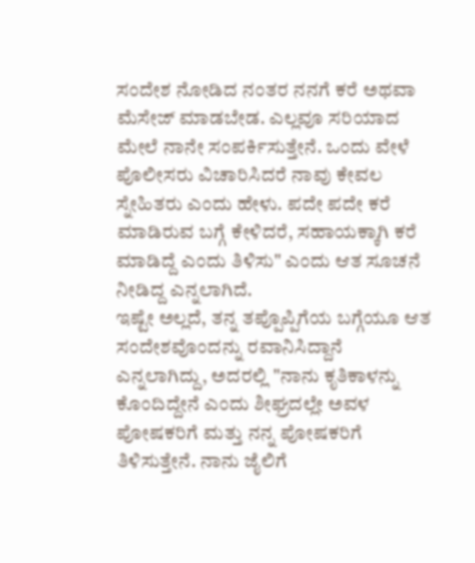ಸಂದೇಶ ನೋಡಿದ ನಂತರ ನನಗೆ ಕರೆ ಅಥವಾ ಮೆಸೇಜ್ ಮಾಡಬೇಡ. ಎಲ್ಲವೂ ಸರಿಯಾದ ಮೇಲೆ ನಾನೇ ಸಂಪರ್ಕಿಸುತ್ತೇನೆ. ಒಂದು ವೇಳೆ ಪೊಲೀಸರು ವಿಚಾರಿಸಿದರೆ ನಾವು ಕೇವಲ ಸ್ನೇಹಿತರು ಎಂದು ಹೇಳು. ಪದೇ ಪದೇ ಕರೆ ಮಾಡಿರುವ ಬಗ್ಗೆ ಕೇಳಿದರೆ, ಸಹಾಯಕ್ಕಾಗಿ ಕರೆ ಮಾಡಿದ್ದೆ ಎಂದು ತಿಳಿಸು" ಎಂದು ಆತ ಸೂಚನೆ ನೀಡಿದ್ದ ಎನ್ನಲಾಗಿದೆ.
ಇಷ್ಟೇ ಅಲ್ಲದೆ, ತನ್ನ ತಪ್ಪೊಪ್ಪಿಗೆಯ ಬಗ್ಗೆಯೂ ಆತ ಸಂದೇಶವೊಂದನ್ನು ರವಾನಿಸಿದ್ದಾನೆ ಎನ್ನಲಾಗಿದ್ದು, ಅದರಲ್ಲಿ "ನಾನು ಕೃತಿಕಾಳನ್ನು ಕೊಂದಿದ್ದೇನೆ ಎಂದು ಶೀಘ್ರದಲ್ಲೇ ಅವಳ ಪೋಷಕರಿಗೆ ಮತ್ತು ನನ್ನ ಪೋಷಕರಿಗೆ ತಿಳಿಸುತ್ತೇನೆ. ನಾನು ಜೈಲಿಗೆ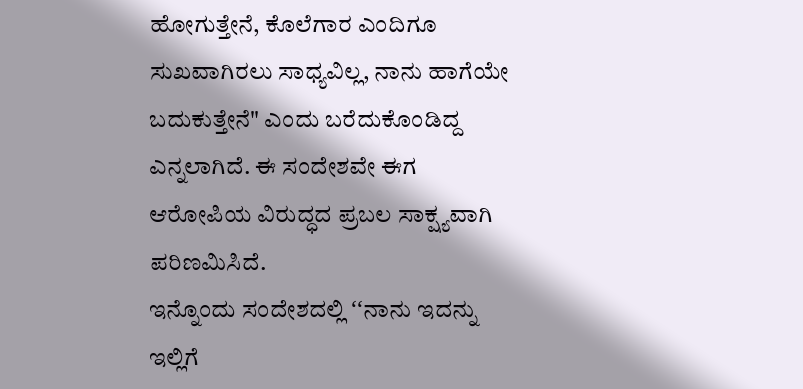ಹೋಗುತ್ತೇನೆ, ಕೊಲೆಗಾರ ಎಂದಿಗೂ ಸುಖವಾಗಿರಲು ಸಾಧ್ಯವಿಲ್ಲ, ನಾನು ಹಾಗೆಯೇ ಬದುಕುತ್ತೇನೆ" ಎಂದು ಬರೆದುಕೊಂಡಿದ್ದ ಎನ್ನಲಾಗಿದೆ. ಈ ಸಂದೇಶವೇ ಈಗ ಆರೋಪಿಯ ವಿರುದ್ಧದ ಪ್ರಬಲ ಸಾಕ್ಷ್ಯವಾಗಿ ಪರಿಣಮಿಸಿದೆ.
ಇನ್ನೊಂದು ಸಂದೇಶದಲ್ಲಿ ʻʻನಾನು ಇದನ್ನು ಇಲ್ಲಿಗೆ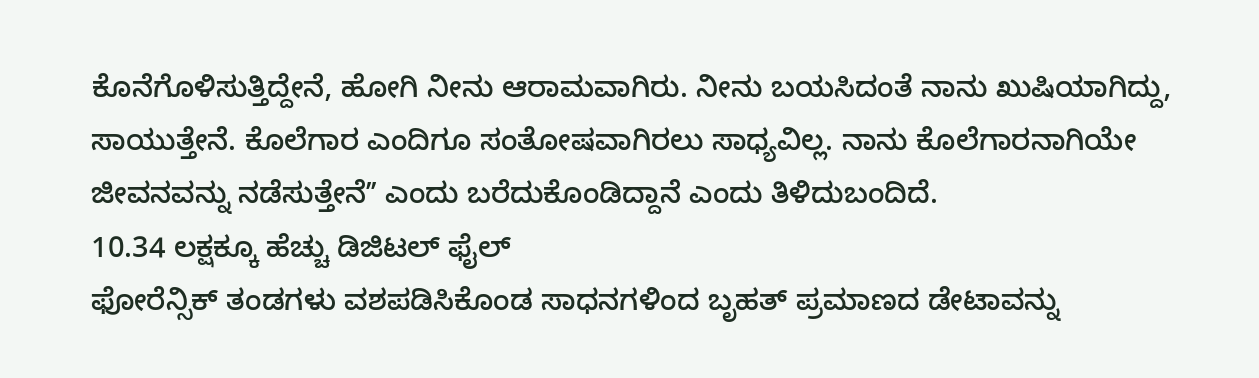ಕೊನೆಗೊಳಿಸುತ್ತಿದ್ದೇನೆ, ಹೋಗಿ ನೀನು ಆರಾಮವಾಗಿರು. ನೀನು ಬಯಸಿದಂತೆ ನಾನು ಖುಷಿಯಾಗಿದ್ದು, ಸಾಯುತ್ತೇನೆ. ಕೊಲೆಗಾರ ಎಂದಿಗೂ ಸಂತೋಷವಾಗಿರಲು ಸಾಧ್ಯವಿಲ್ಲ. ನಾನು ಕೊಲೆಗಾರನಾಗಿಯೇ ಜೀವನವನ್ನು ನಡೆಸುತ್ತೇನೆʼʼ ಎಂದು ಬರೆದುಕೊಂಡಿದ್ದಾನೆ ಎಂದು ತಿಳಿದುಬಂದಿದೆ.
10.34 ಲಕ್ಷಕ್ಕೂ ಹೆಚ್ಚು ಡಿಜಿಟಲ್ ಫೈಲ್
ಫೋರೆನ್ಸಿಕ್ ತಂಡಗಳು ವಶಪಡಿಸಿಕೊಂಡ ಸಾಧನಗಳಿಂದ ಬೃಹತ್ ಪ್ರಮಾಣದ ಡೇಟಾವನ್ನು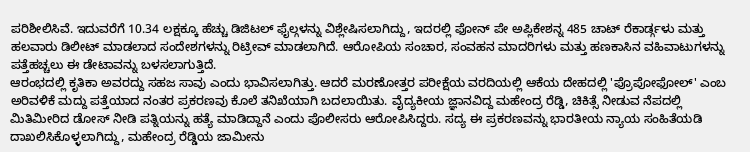ಪರಿಶೀಲಿಸಿವೆ. ಇದುವರೆಗೆ 10.34 ಲಕ್ಷಕ್ಕೂ ಹೆಚ್ಚು ಡಿಜಿಟಲ್ ಫೈಲ್ಗಳನ್ನು ವಿಶ್ಲೇಷಿಸಲಾಗಿದ್ದು, ಇದರಲ್ಲಿ ಫೋನ್ ಪೇ ಅಪ್ಲಿಕೇಶನ್ನ 485 ಚಾಟ್ ರೆಕಾರ್ಡ್ಗಳು ಮತ್ತು ಹಲವಾರು ಡಿಲೀಟ್ ಮಾಡಲಾದ ಸಂದೇಶಗಳನ್ನು ರಿಟ್ರೀವ್ ಮಾಡಲಾಗಿದೆ. ಆರೋಪಿಯ ಸಂಚಾರ, ಸಂವಹನ ಮಾದರಿಗಳು ಮತ್ತು ಹಣಕಾಸಿನ ವಹಿವಾಟುಗಳನ್ನು ಪತ್ತೆಹಚ್ಚಲು ಈ ಡೇಟಾವನ್ನು ಬಳಸಲಾಗುತ್ತಿದೆ.
ಆರಂಭದಲ್ಲಿ ಕೃತಿಕಾ ಅವರದ್ದು ಸಹಜ ಸಾವು ಎಂದು ಭಾವಿಸಲಾಗಿತ್ತು. ಆದರೆ ಮರಣೋತ್ತರ ಪರೀಕ್ಷೆಯ ವರದಿಯಲ್ಲಿ ಆಕೆಯ ದೇಹದಲ್ಲಿ 'ಪ್ರೊಪೋಫೋಲ್' ಎಂಬ ಅರಿವಳಿಕೆ ಮದ್ದು ಪತ್ತೆಯಾದ ನಂತರ ಪ್ರಕರಣವು ಕೊಲೆ ತನಿಖೆಯಾಗಿ ಬದಲಾಯಿತು. ವೈದ್ಯಕೀಯ ಜ್ಞಾನವಿದ್ದ ಮಹೇಂದ್ರ ರೆಡ್ಡಿ, ಚಿಕಿತ್ಸೆ ನೀಡುವ ನೆಪದಲ್ಲಿ ಮಿತಿಮೀರಿದ ಡೋಸ್ ನೀಡಿ ಪತ್ನಿಯನ್ನು ಹತ್ಯೆ ಮಾಡಿದ್ದಾನೆ ಎಂದು ಪೊಲೀಸರು ಆರೋಪಿಸಿದ್ದರು. ಸದ್ಯ ಈ ಪ್ರಕರಣವನ್ನು ಭಾರತೀಯ ನ್ಯಾಯ ಸಂಹಿತೆಯಡಿ ದಾಖಲಿಸಿಕೊಳ್ಳಲಾಗಿದ್ದು, ಮಹೇಂದ್ರ ರೆಡ್ಡಿಯ ಜಾಮೀನು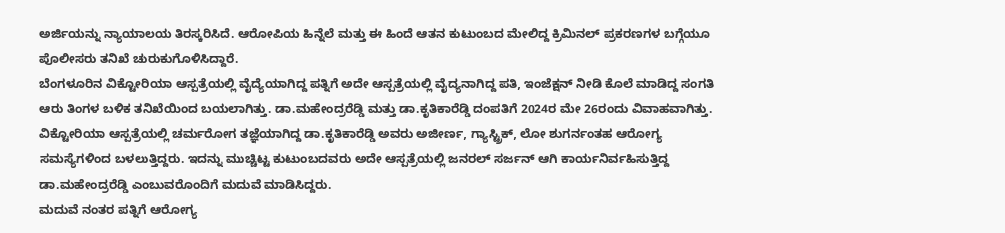ಅರ್ಜಿಯನ್ನು ನ್ಯಾಯಾಲಯ ತಿರಸ್ಕರಿಸಿದೆ. ಆರೋಪಿಯ ಹಿನ್ನೆಲೆ ಮತ್ತು ಈ ಹಿಂದೆ ಆತನ ಕುಟುಂಬದ ಮೇಲಿದ್ದ ಕ್ರಿಮಿನಲ್ ಪ್ರಕರಣಗಳ ಬಗ್ಗೆಯೂ ಪೊಲೀಸರು ತನಿಖೆ ಚುರುಕುಗೊಳಿಸಿದ್ದಾರೆ.
ಬೆಂಗಳೂರಿನ ವಿಕ್ಟೋರಿಯಾ ಆಸ್ಪತ್ರೆಯಲ್ಲಿ ವೈದ್ಯೆಯಾಗಿದ್ದ ಪತ್ನಿಗೆ ಅದೇ ಆಸ್ಪತ್ರೆಯಲ್ಲಿ ವೈದ್ಯನಾಗಿದ್ದ ಪತಿ, ಇಂಜೆಕ್ಷನ್ ನೀಡಿ ಕೊಲೆ ಮಾಡಿದ್ದ ಸಂಗತಿ ಆರು ತಿಂಗಳ ಬಳಿಕ ತನಿಖೆಯಿಂದ ಬಯಲಾಗಿತ್ತು. ಡಾ.ಮಹೇಂದ್ರರೆಡ್ಡಿ ಮತ್ತು ಡಾ.ಕೃತಿಕಾರೆಡ್ಡಿ ದಂಪತಿಗೆ 2024ರ ಮೇ 26ರಂದು ವಿವಾಹವಾಗಿತ್ತು. ವಿಕ್ಟೋರಿಯಾ ಆಸ್ಪತ್ರೆಯಲ್ಲಿ ಚರ್ಮರೋಗ ತಜ್ಞೆಯಾಗಿದ್ದ ಡಾ.ಕೃತಿಕಾರೆಡ್ಡಿ ಅವರು ಅಜೀರ್ಣ, ಗ್ಯಾಸ್ಟ್ರಿಕ್, ಲೋ ಶುಗರ್ನಂತಹ ಆರೋಗ್ಯ ಸಮಸ್ಯೆಗಳಿಂದ ಬಳಲುತ್ತಿದ್ದರು. ಇದನ್ನು ಮುಚ್ಚಿಟ್ಟ ಕುಟುಂಬದವರು ಅದೇ ಆಸ್ಪತ್ರೆಯಲ್ಲಿ ಜನರಲ್ ಸರ್ಜನ್ ಆಗಿ ಕಾರ್ಯನಿರ್ವಹಿಸುತ್ತಿದ್ದ ಡಾ.ಮಹೇಂದ್ರರೆಡ್ಡಿ ಎಂಬುವರೊಂದಿಗೆ ಮದುವೆ ಮಾಡಿಸಿದ್ದರು.
ಮದುವೆ ನಂತರ ಪತ್ನಿಗೆ ಆರೋಗ್ಯ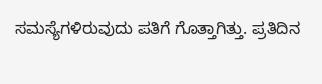ಸಮಸ್ಯೆಗಳಿರುವುದು ಪತಿಗೆ ಗೊತ್ತಾಗಿತ್ತು. ಪ್ರತಿದಿನ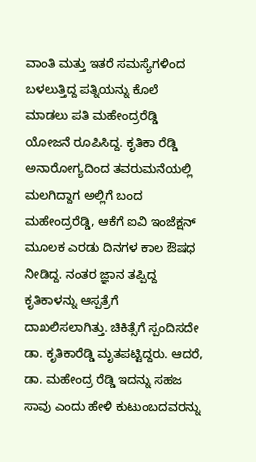ವಾಂತಿ ಮತ್ತು ಇತರೆ ಸಮಸ್ಯೆಗಳಿಂದ ಬಳಲುತ್ತಿದ್ದ ಪತ್ನಿಯನ್ನು ಕೊಲೆ ಮಾಡಲು ಪತಿ ಮಹೇಂದ್ರರೆಡ್ಡಿ ಯೋಜನೆ ರೂಪಿಸಿದ್ದ. ಕೃತಿಕಾ ರೆಡ್ಡಿ ಅನಾರೋಗ್ಯದಿಂದ ತವರುಮನೆಯಲ್ಲಿ ಮಲಗಿದ್ದಾಗ ಅಲ್ಲಿಗೆ ಬಂದ ಮಹೇಂದ್ರರೆಡ್ಡಿ, ಆಕೆಗೆ ಐವಿ ಇಂಜೆಕ್ಷನ್ ಮೂಲಕ ಎರಡು ದಿನಗಳ ಕಾಲ ಔಷಧ ನೀಡಿದ್ದ. ನಂತರ ಜ್ಞಾನ ತಪ್ಪಿದ್ದ ಕೃತಿಕಾಳನ್ನು ಆಸ್ಪತ್ರೆಗೆ ದಾಖಲಿಸಲಾಗಿತ್ತು. ಚಿಕಿತ್ಸೆಗೆ ಸ್ಪಂದಿಸದೇ ಡಾ. ಕೃತಿಕಾರೆಡ್ಡಿ ಮೃತಪಟ್ಟಿದ್ದರು. ಆದರೆ, ಡಾ. ಮಹೇಂದ್ರ ರೆಡ್ಡಿ ಇದನ್ನು ಸಹಜ ಸಾವು ಎಂದು ಹೇಳಿ ಕುಟುಂಬದವರನ್ನು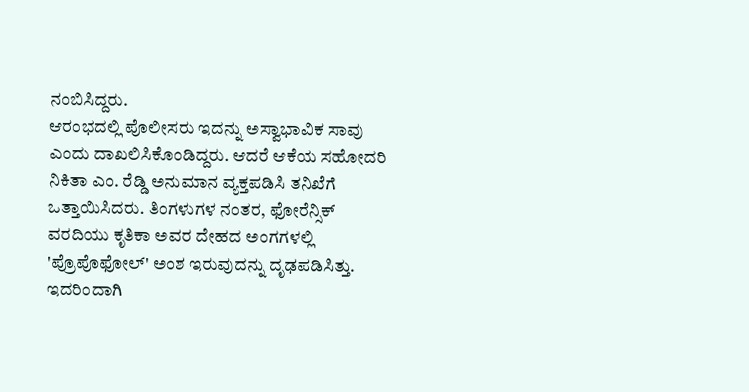ನಂಬಿಸಿದ್ದರು.
ಆರಂಭದಲ್ಲಿ ಪೊಲೀಸರು ಇದನ್ನು ಅಸ್ವಾಭಾವಿಕ ಸಾವು ಎಂದು ದಾಖಲಿಸಿಕೊಂಡಿದ್ದರು. ಆದರೆ ಆಕೆಯ ಸಹೋದರಿ ನಿಕಿತಾ ಎಂ. ರೆಡ್ಡಿ ಅನುಮಾನ ವ್ಯಕ್ತಪಡಿಸಿ ತನಿಖೆಗೆ ಒತ್ತಾಯಿಸಿದರು. ತಿಂಗಳುಗಳ ನಂತರ, ಫೋರೆನ್ಸಿಕ್ ವರದಿಯು ಕೃತಿಕಾ ಅವರ ದೇಹದ ಅಂಗಗಳಲ್ಲಿ 'ಪ್ರೊಪೊಫೋಲ್' ಅಂಶ ಇರುವುದನ್ನು ದೃಢಪಡಿಸಿತ್ತು. ಇದರಿಂದಾಗಿ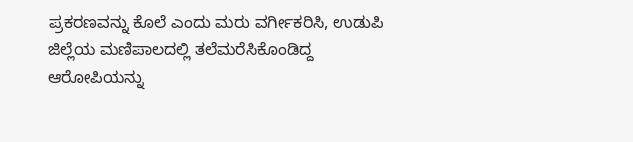ಪ್ರಕರಣವನ್ನು ಕೊಲೆ ಎಂದು ಮರು ವರ್ಗೀಕರಿಸಿ, ಉಡುಪಿ ಜಿಲ್ಲೆಯ ಮಣಿಪಾಲದಲ್ಲಿ ತಲೆಮರೆಸಿಕೊಂಡಿದ್ದ ಆರೋಪಿಯನ್ನು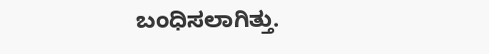ಬಂಧಿಸಲಾಗಿತ್ತು.